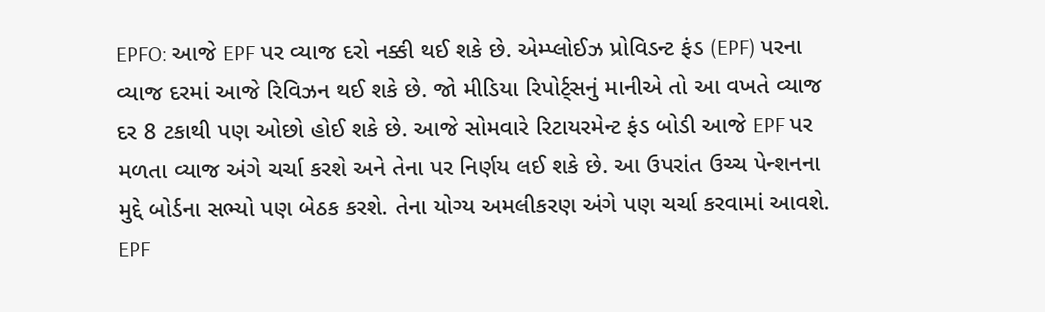EPFO: આજે EPF પર વ્યાજ દરો નક્કી થઈ શકે છે. એમ્પ્લોઈઝ પ્રોવિડન્ટ ફંડ (EPF) પરના વ્યાજ દરમાં આજે રિવિઝન થઈ શકે છે. જો મીડિયા રિપોર્ટ્સનું માનીએ તો આ વખતે વ્યાજ દર 8 ટકાથી પણ ઓછો હોઈ શકે છે. આજે સોમવારે રિટાયરમેન્ટ ફંડ બોડી આજે EPF પર મળતા વ્યાજ અંગે ચર્ચા કરશે અને તેના પર નિર્ણય લઈ શકે છે. આ ઉપરાંત ઉચ્ચ પેન્શનના મુદ્દે બોર્ડના સભ્યો પણ બેઠક કરશે. તેના યોગ્ય અમલીકરણ અંગે પણ ચર્ચા કરવામાં આવશે.
EPF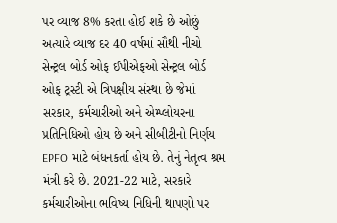પર વ્યાજ 8% કરતા હોઈ શકે છે ઓછું
અત્યારે વ્યાજ દર 40 વર્ષમાં સૌથી નીચો
સેન્ટ્રલ બોર્ડ ઓફ ઈપીએફઓ સેન્ટ્રલ બોર્ડ ઓફ ટ્રસ્ટી એ ત્રિપક્ષીય સંસ્થા છે જેમાં સરકાર, કર્મચારીઓ અને એમ્પ્લોયરના પ્રતિનિધિઓ હોય છે અને સીબીટીનો નિર્ણય EPFO માટે બંધનકર્તા હોય છે. તેનું નેતૃત્વ શ્રમ મંત્રી કરે છે. 2021-22 માટે, સરકારે કર્મચારીઓના ભવિષ્ય નિધિની થાપણો પર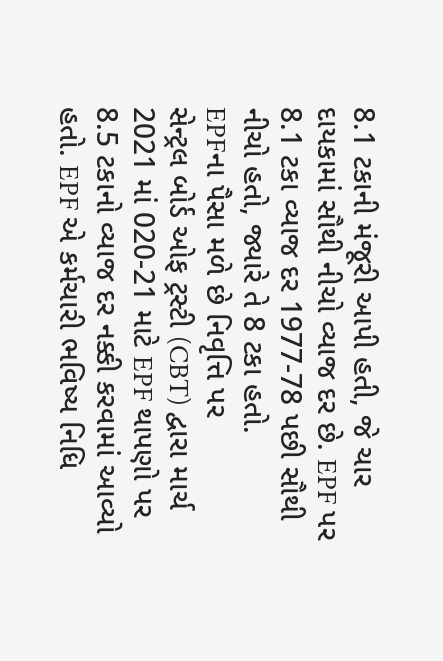8.1 ટકાની મંજૂરી આપી હતી, જે ચાર દાયકામાં સૌથી નીચો વ્યાજ દર છે. EPF પર 8.1 ટકા વ્યાજ દર 1977-78 પછી સૌથી નીચો હતો, જ્યારે તે 8 ટકા હતો.
EPFના પૈસા મળે છે નિવૃત્તિ પર
સેન્ટ્રલ બોર્ડ ઓફ ટ્રસ્ટી (CBT) દ્વારા માર્ચ 2021 માં 020-21 માટે EPF થાપણો પર 8.5 ટકાનો વ્યાજ દર નક્કી કરવામાં આવ્યો હતો. EPF એ કર્મચારી ભવિષ્ય નિધિ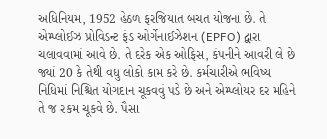અધિનિયમ, 1952 હેઠળ ફરજિયાત બચત યોજના છે. તે એમ્પ્લોઈઝ પ્રોવિડન્ટ ફંડ ઓર્ગેનાઈઝેશન (EPFO) દ્વારા ચલાવવામાં આવે છે. તે દરેક એક ઓફિસ, કંપનીને આવરી લે છે જ્યાં 20 કે તેથી વધુ લોકો કામ કરે છે. કર્મચારીએ ભવિષ્ય નિધિમાં નિશ્ચિત યોગદાન ચૂકવવું પડે છે અને એમ્પ્લોયર દર મહિને તે જ રકમ ચૂકવે છે. પૈસા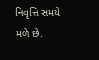નિવૃત્તિ સમયે મળે છે.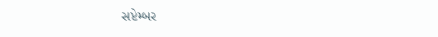સપ્ટેમ્બર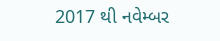2017 થી નવેમ્બર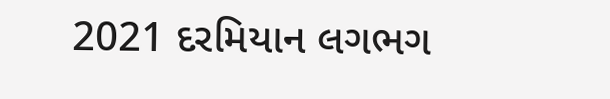2021 દરમિયાન લગભગ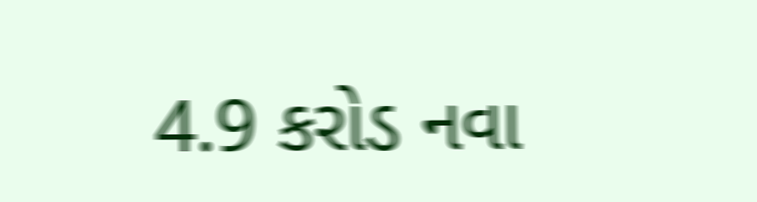4.9 કરોડ નવા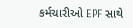કર્મચારીઓ EPF સાથે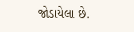જોડાયેલા છે.